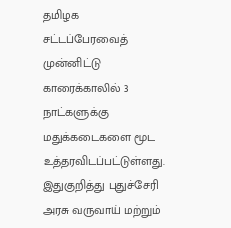தமிழக சட்டப்பேரவைத் முன்னிட்டு காரைக்காலில் 3 நாட்களுக்கு மதுக்கடைகளை மூட உத்தரவிடப்பட்டுள்ளது.
இதுகுறித்து புதுச்சேரி அரசு வருவாய் மற்றும்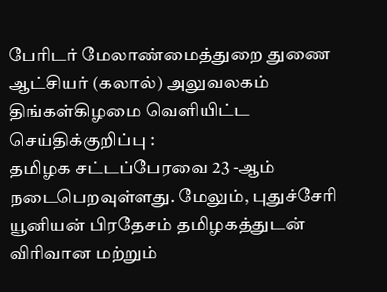பேரிடர் மேலாண்மைத்துறை துணை ஆட்சியர் (கலால்) அலுவலகம் திங்கள்கிழமை வெளியிட்ட செய்திக்குறிப்பு :
தமிழக சட்டப்பேரவை 23 -ஆம் நடைபெறவுள்ளது. மேலும், புதுச்சேரி யூனியன் பிரதேசம் தமிழகத்துடன் விரிவான மற்றும்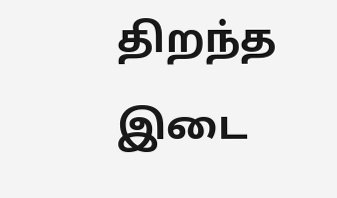திறந்த இடை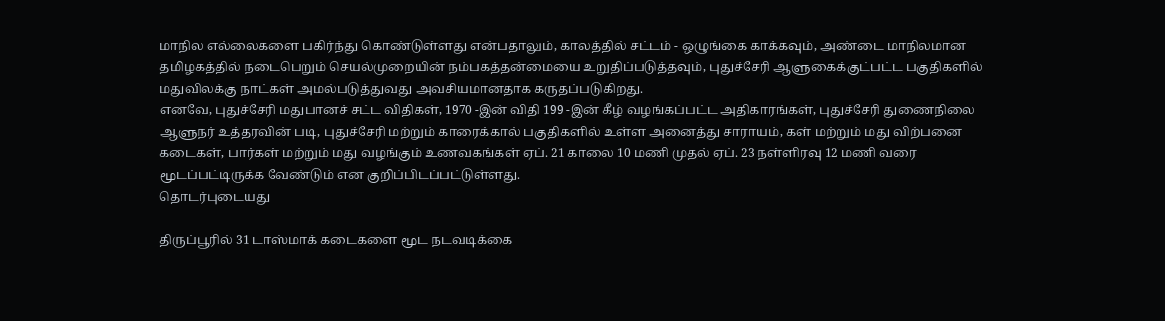மாநில எல்லைகளை பகிர்ந்து கொண்டுள்ளது என்பதாலும், காலத்தில் சட்டம் - ஒழுங்கை காக்கவும், அண்டை மாநிலமான தமிழகத்தில் நடைபெறும் செயல்முறையின் நம்பகத்தன்மையை உறுதிப்படுத்தவும், புதுச்சேரி ஆளுகைக்குட்பட்ட பகுதிகளில் மதுவிலக்கு நாட்கள் அமல்படுத்துவது அவசியமானதாக கருதப்படுகிறது.
எனவே, புதுச்சேரி மதுபானச் சட்ட விதிகள், 1970 -இன் விதி 199 -இன் கீழ் வழங்கப்பட்ட அதிகாரங்கள், புதுச்சேரி துணைநிலை ஆளுநர் உத்தரவின் படி, புதுச்சேரி மற்றும் காரைக்கால் பகுதிகளில் உள்ள அனைத்து சாராயம், கள் மற்றும் மது விற்பனை கடைகள், பார்கள் மற்றும் மது வழங்கும் உணவகங்கள் ஏப். 21 காலை 10 மணி முதல் ஏப். 23 நள்ளிரவு 12 மணி வரை மூடப்பட்டிருக்க வேண்டும் என குறிப்பிடப்பட்டுள்ளது.
தொடர்புடையது

திருப்பூரில் 31 டாஸ்மாக் கடைகளை மூட நடவடிக்கை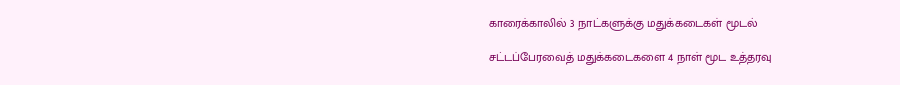காரைக்காலில் 3 நாட்களுக்கு மதுக்கடைகள் மூடல்

சட்டப்பேரவைத் மதுக்கடைகளை 4 நாள் மூட உத்தரவு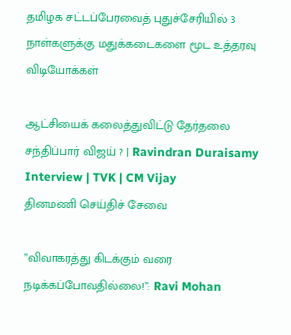தமிழக சட்டப்பேரவைத் புதுச்சேரியில் 3 நாள்களுக்கு மதுக்கடைகளை மூட உத்தரவு
விடியோக்கள்

ஆட்சியைக் கலைத்துவிட்டு தேர்தலை சந்திப்பார் விஜய் ? | Ravindran Duraisamy Interview | TVK | CM Vijay
தினமணி செய்திச் சேவை

”விவாகரத்து கிடக்கும் வரை நடிக்கப்போவதில்லை!”: Ravi Mohan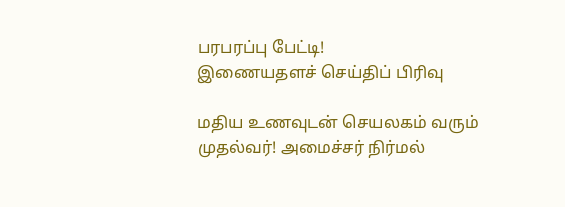பரபரப்பு பேட்டி!
இணையதளச் செய்திப் பிரிவு

மதிய உணவுடன் செயலகம் வரும் முதல்வர்! அமைச்சர் நிர்மல்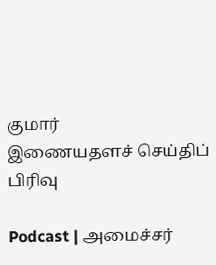குமார்
இணையதளச் செய்திப் பிரிவு

Podcast | அமைச்சர்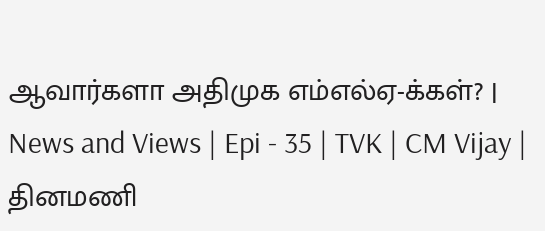ஆவார்களா அதிமுக எம்எல்ஏ-க்கள்? | News and Views | Epi - 35 | TVK | CM Vijay |
தினமணி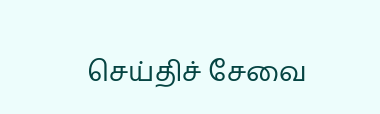செய்திச் சேவை